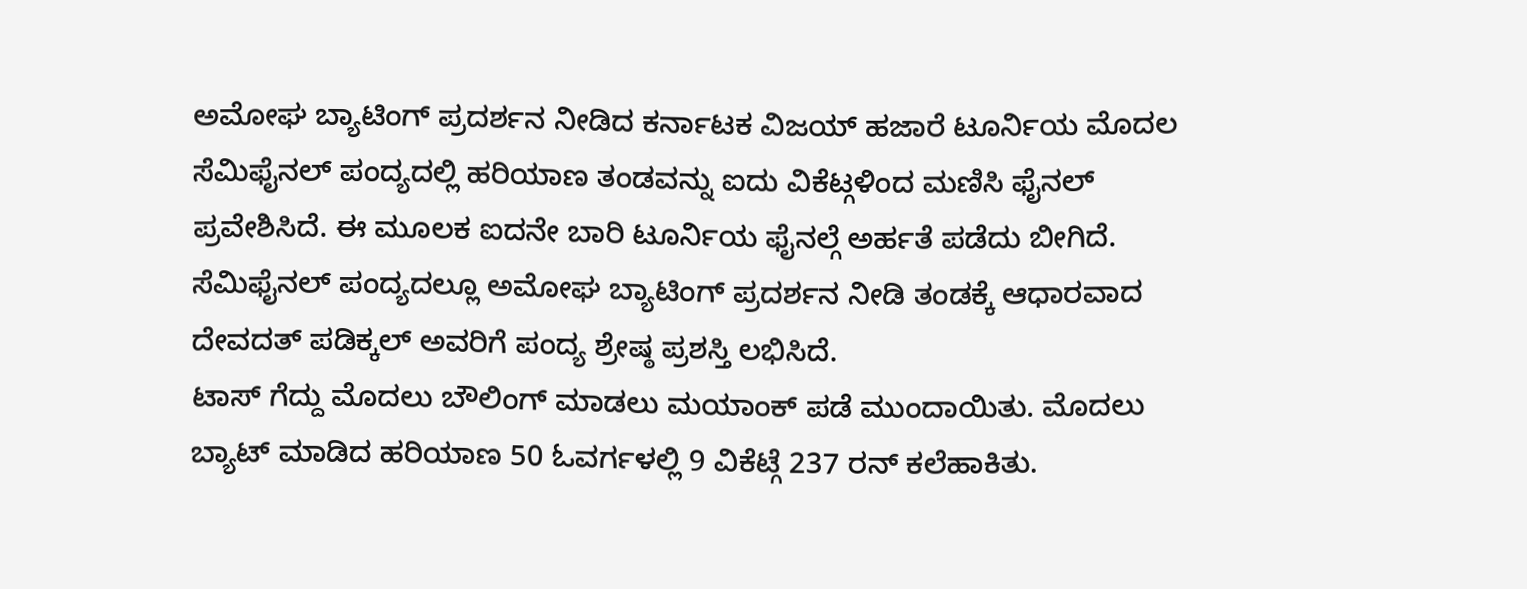ಅಮೋಘ ಬ್ಯಾಟಿಂಗ್ ಪ್ರದರ್ಶನ ನೀಡಿದ ಕರ್ನಾಟಕ ವಿಜಯ್ ಹಜಾರೆ ಟೂರ್ನಿಯ ಮೊದಲ ಸೆಮಿಫೈನಲ್ ಪಂದ್ಯದಲ್ಲಿ ಹರಿಯಾಣ ತಂಡವನ್ನು ಐದು ವಿಕೆಟ್ಗಳಿಂದ ಮಣಿಸಿ ಫೈನಲ್ ಪ್ರವೇಶಿಸಿದೆ. ಈ ಮೂಲಕ ಐದನೇ ಬಾರಿ ಟೂರ್ನಿಯ ಫೈನಲ್ಗೆ ಅರ್ಹತೆ ಪಡೆದು ಬೀಗಿದೆ. ಸೆಮಿಫೈನಲ್ ಪಂದ್ಯದಲ್ಲೂ ಅಮೋಘ ಬ್ಯಾಟಿಂಗ್ ಪ್ರದರ್ಶನ ನೀಡಿ ತಂಡಕ್ಕೆ ಆಧಾರವಾದ ದೇವದತ್ ಪಡಿಕ್ಕಲ್ ಅವರಿಗೆ ಪಂದ್ಯ ಶ್ರೇಷ್ಠ ಪ್ರಶಸ್ತಿ ಲಭಿಸಿದೆ.
ಟಾಸ್ ಗೆದ್ದು ಮೊದಲು ಬೌಲಿಂಗ್ ಮಾಡಲು ಮಯಾಂಕ್ ಪಡೆ ಮುಂದಾಯಿತು. ಮೊದಲು ಬ್ಯಾಟ್ ಮಾಡಿದ ಹರಿಯಾಣ 50 ಓವರ್ಗಳಲ್ಲಿ 9 ವಿಕೆಟ್ಗೆ 237 ರನ್ ಕಲೆಹಾಕಿತು.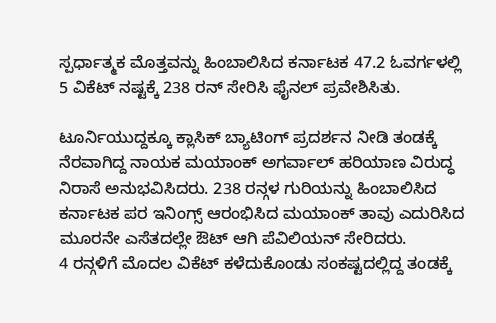ಸ್ಪರ್ಧಾತ್ಮಕ ಮೊತ್ತವನ್ನು ಹಿಂಬಾಲಿಸಿದ ಕರ್ನಾಟಕ 47.2 ಓವರ್ಗಳಲ್ಲಿ 5 ವಿಕೆಟ್ ನಷ್ಟಕ್ಕೆ 238 ರನ್ ಸೇರಿಸಿ ಫೈನಲ್ ಪ್ರವೇಶಿಸಿತು.

ಟೂರ್ನಿಯುದ್ದಕ್ಕೂ ಕ್ಲಾಸಿಕ್ ಬ್ಯಾಟಿಂಗ್ ಪ್ರದರ್ಶನ ನೀಡಿ ತಂಡಕ್ಕೆ ನೆರವಾಗಿದ್ದ ನಾಯಕ ಮಯಾಂಕ್ ಅಗರ್ವಾಲ್ ಹರಿಯಾಣ ವಿರುದ್ಧ ನಿರಾಸೆ ಅನುಭವಿಸಿದರು. 238 ರನ್ಗಳ ಗುರಿಯನ್ನು ಹಿಂಬಾಲಿಸಿದ ಕರ್ನಾಟಕ ಪರ ಇನಿಂಗ್ಸ್ ಆರಂಭಿಸಿದ ಮಯಾಂಕ್ ತಾವು ಎದುರಿಸಿದ ಮೂರನೇ ಎಸೆತದಲ್ಲೇ ಔಟ್ ಆಗಿ ಪೆವಿಲಿಯನ್ ಸೇರಿದರು.
4 ರನ್ಗಳಿಗೆ ಮೊದಲ ವಿಕೆಟ್ ಕಳೆದುಕೊಂಡು ಸಂಕಷ್ಟದಲ್ಲಿದ್ದ ತಂಡಕ್ಕೆ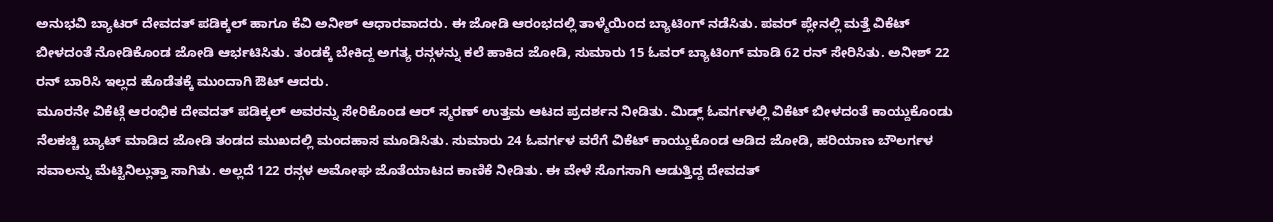ಅನುಭವಿ ಬ್ಯಾಟರ್ ದೇವದತ್ ಪಡಿಕ್ಕಲ್ ಹಾಗೂ ಕೆವಿ ಅನೀಶ್ ಆಧಾರವಾದರು. ಈ ಜೋಡಿ ಆರಂಭದಲ್ಲಿ ತಾಳ್ಮೆಯಿಂದ ಬ್ಯಾಟಿಂಗ್ ನಡೆಸಿತು. ಪವರ್ ಪ್ಲೇನಲ್ಲಿ ಮತ್ತೆ ವಿಕೆಟ್ ಬೀಳದಂತೆ ನೋಡಿಕೊಂಡ ಜೋಡಿ ಆರ್ಭಟಿಸಿತು. ತಂಡಕ್ಕೆ ಬೇಕಿದ್ದ ಅಗತ್ಯ ರನ್ಗಳನ್ನು ಕಲೆ ಹಾಕಿದ ಜೋಡಿ, ಸುಮಾರು 15 ಓವರ್ ಬ್ಯಾಟಿಂಗ್ ಮಾಡಿ 62 ರನ್ ಸೇರಿಸಿತು. ಅನೀಶ್ 22 ರನ್ ಬಾರಿಸಿ ಇಲ್ಲದ ಹೊಡೆತಕ್ಕೆ ಮುಂದಾಗಿ ಔಟ್ ಆದರು.
ಮೂರನೇ ವಿಕೆಟ್ಗೆ ಆರಂಭಿಕ ದೇವದತ್ ಪಡಿಕ್ಕಲ್ ಅವರನ್ನು ಸೇರಿಕೊಂಡ ಆರ್ ಸ್ಮರಣ್ ಉತ್ತಮ ಆಟದ ಪ್ರದರ್ಶನ ನೀಡಿತು. ಮಿಡ್ಲ್ ಓವರ್ಗಳಲ್ಲಿ ವಿಕೆಟ್ ಬೀಳದಂತೆ ಕಾಯ್ದುಕೊಂಡು ನೆಲಕಚ್ಚಿ ಬ್ಯಾಟ್ ಮಾಡಿದ ಜೋಡಿ ತಂಡದ ಮುಖದಲ್ಲಿ ಮಂದಹಾಸ ಮೂಡಿಸಿತು. ಸುಮಾರು 24 ಓವರ್ಗಳ ವರೆಗೆ ವಿಕೆಟ್ ಕಾಯ್ದುಕೊಂಡ ಆಡಿದ ಜೋಡಿ, ಹರಿಯಾಣ ಬೌಲರ್ಗಳ ಸವಾಲನ್ನು ಮೆಟ್ಟಿನಿಲ್ಲುತ್ತಾ ಸಾಗಿತು. ಅಲ್ಲದೆ 122 ರನ್ಗಳ ಅಮೋಘ ಜೊತೆಯಾಟದ ಕಾಣಿಕೆ ನೀಡಿತು. ಈ ವೇಳೆ ಸೊಗಸಾಗಿ ಆಡುತ್ತಿದ್ದ ದೇವದತ್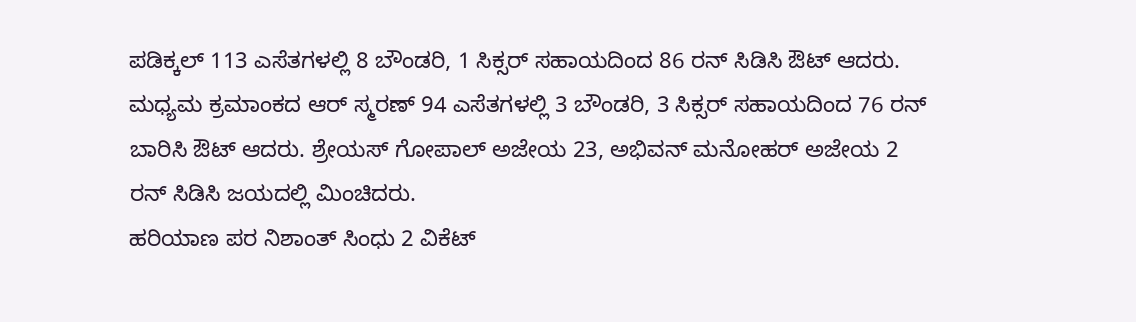ಪಡಿಕ್ಕಲ್ 113 ಎಸೆತಗಳಲ್ಲಿ 8 ಬೌಂಡರಿ, 1 ಸಿಕ್ಸರ್ ಸಹಾಯದಿಂದ 86 ರನ್ ಸಿಡಿಸಿ ಔಟ್ ಆದರು.
ಮಧ್ಯಮ ಕ್ರಮಾಂಕದ ಆರ್ ಸ್ಮರಣ್ 94 ಎಸೆತಗಳಲ್ಲಿ 3 ಬೌಂಡರಿ, 3 ಸಿಕ್ಸರ್ ಸಹಾಯದಿಂದ 76 ರನ್ ಬಾರಿಸಿ ಔಟ್ ಆದರು. ಶ್ರೇಯಸ್ ಗೋಪಾಲ್ ಅಜೇಯ 23, ಅಭಿವನ್ ಮನೋಹರ್ ಅಜೇಯ 2 ರನ್ ಸಿಡಿಸಿ ಜಯದಲ್ಲಿ ಮಿಂಚಿದರು.
ಹರಿಯಾಣ ಪರ ನಿಶಾಂತ್ ಸಿಂಧು 2 ವಿಕೆಟ್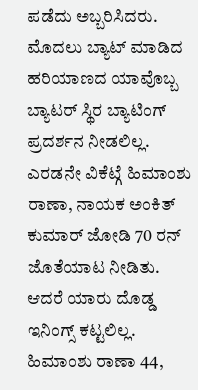ಪಡೆದು ಅಬ್ಬರಿಸಿದರು.
ಮೊದಲು ಬ್ಯಾಟ್ ಮಾಡಿದ ಹರಿಯಾಣದ ಯಾವೊಬ್ಬ ಬ್ಯಾಟರ್ ಸ್ಥಿರ ಬ್ಯಾಟಿಂಗ್ ಪ್ರದರ್ಶನ ನೀಡಲಿಲ್ಲ. ಎರಡನೇ ವಿಕೆಟ್ಗೆ ಹಿಮಾಂಶು ರಾಣಾ, ನಾಯಕ ಅಂಕಿತ್ ಕುಮಾರ್ ಜೋಡಿ 70 ರನ್ ಜೊತೆಯಾಟ ನೀಡಿತು. ಆದರೆ ಯಾರು ದೊಡ್ಡ ಇನಿಂಗ್ಸ್ ಕಟ್ಟಲಿಲ್ಲ. ಹಿಮಾಂಶು ರಾಣಾ 44,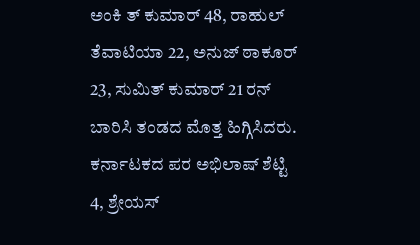ಅಂಕಿ ತ್ ಕುಮಾರ್ 48, ರಾಹುಲ್ ತೆವಾಟಿಯಾ 22, ಅನುಜ್ ಠಾಕೂರ್ 23, ಸುಮಿತ್ ಕುಮಾರ್ 21 ರನ್ ಬಾರಿಸಿ ತಂಡದ ಮೊತ್ತ ಹಿಗ್ಗಿಸಿದರು.
ಕರ್ನಾಟಕದ ಪರ ಅಭಿಲಾಷ್ ಶೆಟ್ಟಿ 4, ಶ್ರೇಯಸ್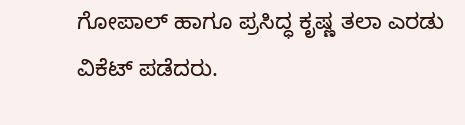ಗೋಪಾಲ್ ಹಾಗೂ ಪ್ರಸಿದ್ಧ ಕೃಷ್ಣ ತಲಾ ಎರಡು ವಿಕೆಟ್ ಪಡೆದರು.